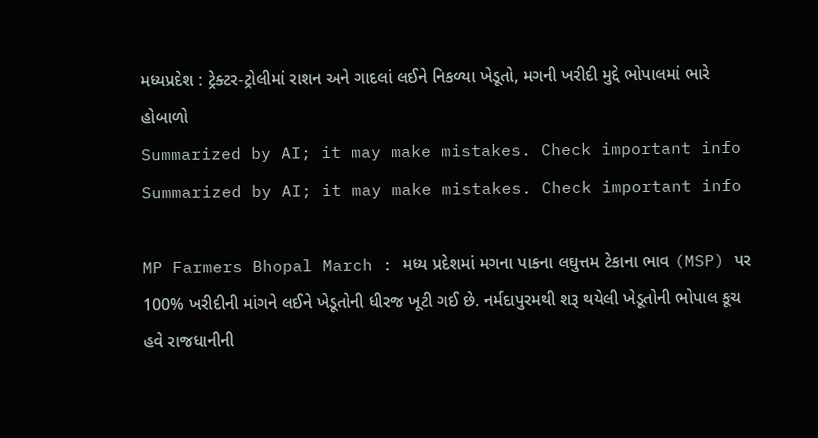મધ્યપ્રદેશ : ટ્રેક્ટર-ટ્રોલીમાં રાશન અને ગાદલાં લઈને નિકળ્યા ખેડૂતો, મગની ખરીદી મુદ્દે ભોપાલમાં ભારે હોબાળો
Summarized by AI; it may make mistakes. Check important info
Summarized by AI; it may make mistakes. Check important info

MP Farmers Bhopal March : મધ્ય પ્રદેશમાં મગના પાકના લઘુત્તમ ટેકાના ભાવ (MSP) પર 100% ખરીદીની માંગને લઈને ખેડૂતોની ધીરજ ખૂટી ગઈ છે. નર્મદાપુરમથી શરૂ થયેલી ખેડૂતોની ભોપાલ કૂચ હવે રાજધાનીની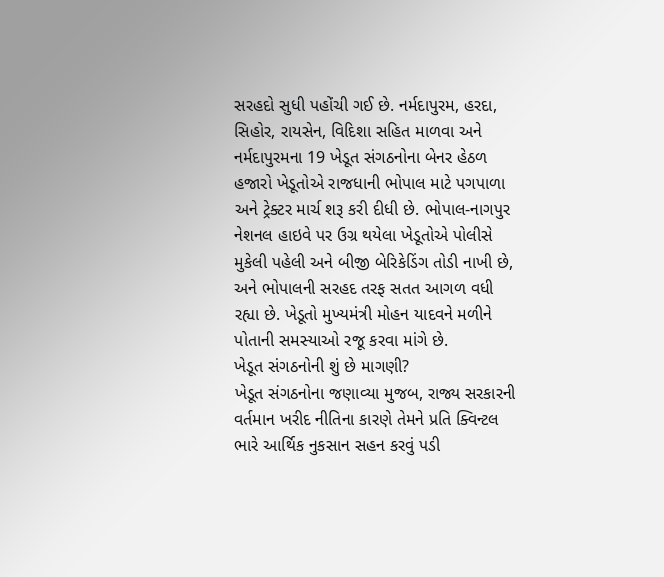સરહદો સુધી પહોંચી ગઈ છે. નર્મદાપુરમ, હરદા, સિહોર, રાયસેન, વિદિશા સહિત માળવા અને નર્મદાપુરમના 19 ખેડૂત સંગઠનોના બેનર હેઠળ હજારો ખેડૂતોએ રાજધાની ભોપાલ માટે પગપાળા અને ટ્રેક્ટર માર્ચ શરૂ કરી દીધી છે. ભોપાલ-નાગપુર નેશનલ હાઇવે પર ઉગ્ર થયેલા ખેડૂતોએ પોલીસે મુકેલી પહેલી અને બીજી બેરિકેડિંગ તોડી નાખી છે, અને ભોપાલની સરહદ તરફ સતત આગળ વધી રહ્યા છે. ખેડૂતો મુખ્યમંત્રી મોહન યાદવને મળીને પોતાની સમસ્યાઓ રજૂ કરવા માંગે છે.
ખેડૂત સંગઠનોની શું છે માગણી?
ખેડૂત સંગઠનોના જણાવ્યા મુજબ, રાજ્ય સરકારની વર્તમાન ખરીદ નીતિના કારણે તેમને પ્રતિ ક્વિન્ટલ ભારે આર્થિક નુકસાન સહન કરવું પડી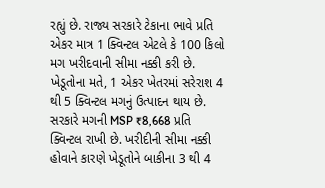રહ્યું છે. રાજ્ય સરકારે ટેકાના ભાવે પ્રતિ એકર માત્ર 1 ક્વિન્ટલ એટલે કે 100 કિલો મગ ખરીદવાની સીમા નક્કી કરી છે. ખેડૂતોના મતે, 1 એકર ખેતરમાં સરેરાશ 4 થી 5 ક્વિન્ટલ મગનું ઉત્પાદન થાય છે. સરકારે મગની MSP ₹8,668 પ્રતિ ક્વિન્ટલ રાખી છે. ખરીદીની સીમા નક્કી હોવાને કારણે ખેડૂતોને બાકીના 3 થી 4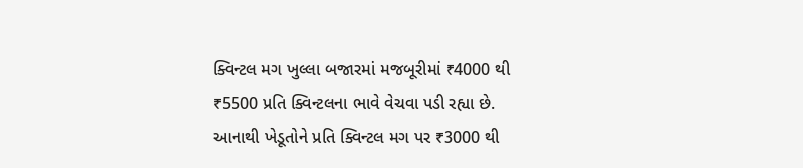ક્વિન્ટલ મગ ખુલ્લા બજારમાં મજબૂરીમાં ₹4000 થી ₹5500 પ્રતિ ક્વિન્ટલના ભાવે વેચવા પડી રહ્યા છે. આનાથી ખેડૂતોને પ્રતિ ક્વિન્ટલ મગ પર ₹3000 થી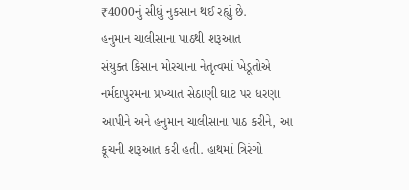₹4000નું સીધું નુકસાન થઈ રહ્યું છે.
હનુમાન ચાલીસાના પાઠથી શરૂઆત
સંયુક્ત કિસાન મોરચાના નેતૃત્વમાં ખેડૂતોએ નર્મદાપુરમના પ્રખ્યાત સેઠાણી ઘાટ પર ધરણા આપીને અને હનુમાન ચાલીસાના પાઠ કરીને, આ કૂચની શરૂઆત કરી હતી. હાથમાં ત્રિરંગો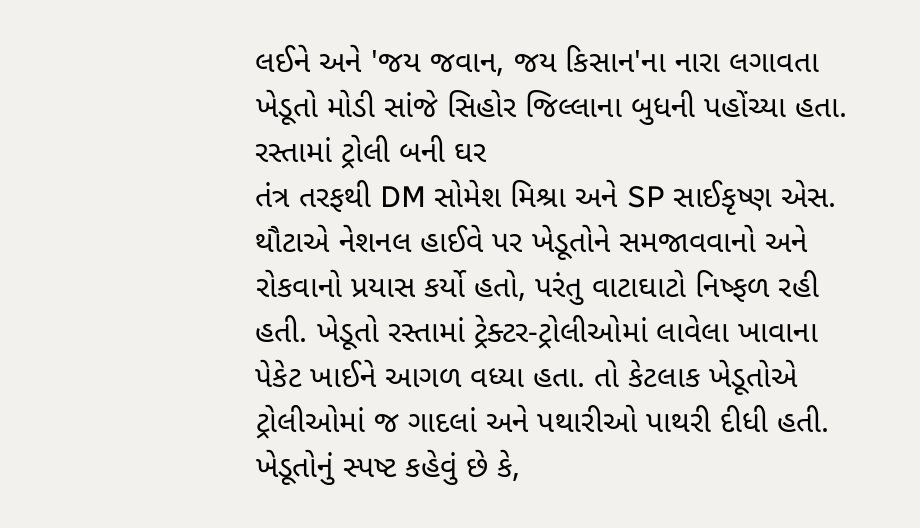લઈને અને 'જય જવાન, જય કિસાન'ના નારા લગાવતા ખેડૂતો મોડી સાંજે સિહોર જિલ્લાના બુધની પહોંચ્યા હતા.
રસ્તામાં ટ્રોલી બની ઘર
તંત્ર તરફથી DM સોમેશ મિશ્રા અને SP સાઈકૃષ્ણ એસ. થૌટાએ નેશનલ હાઈવે પર ખેડૂતોને સમજાવવાનો અને રોકવાનો પ્રયાસ કર્યો હતો, પરંતુ વાટાઘાટો નિષ્ફળ રહી હતી. ખેડૂતો રસ્તામાં ટ્રેક્ટર-ટ્રોલીઓમાં લાવેલા ખાવાના પેકેટ ખાઈને આગળ વધ્યા હતા. તો કેટલાક ખેડૂતોએ ટ્રોલીઓમાં જ ગાદલાં અને પથારીઓ પાથરી દીધી હતી. ખેડૂતોનું સ્પષ્ટ કહેવું છે કે,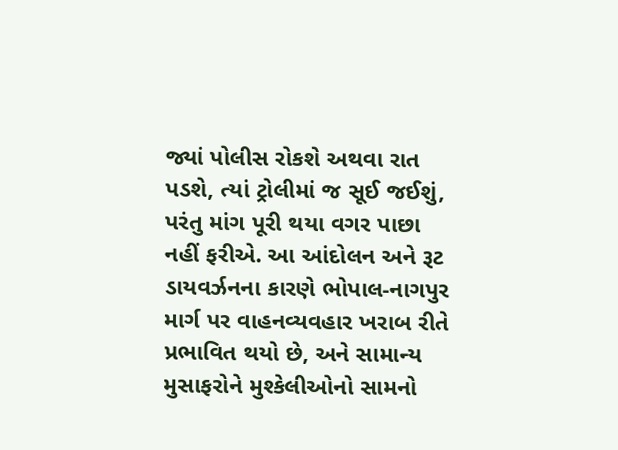જ્યાં પોલીસ રોકશે અથવા રાત પડશે, ત્યાં ટ્રોલીમાં જ સૂઈ જઈશું, પરંતુ માંગ પૂરી થયા વગર પાછા નહીં ફરીએ. આ આંદોલન અને રૂટ ડાયવર્ઝનના કારણે ભોપાલ-નાગપુર માર્ગ પર વાહનવ્યવહાર ખરાબ રીતે પ્રભાવિત થયો છે, અને સામાન્ય મુસાફરોને મુશ્કેલીઓનો સામનો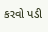કરવો પડી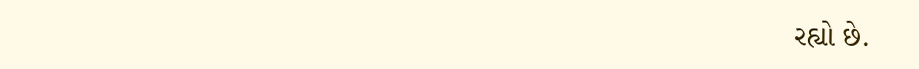રહ્યો છે.